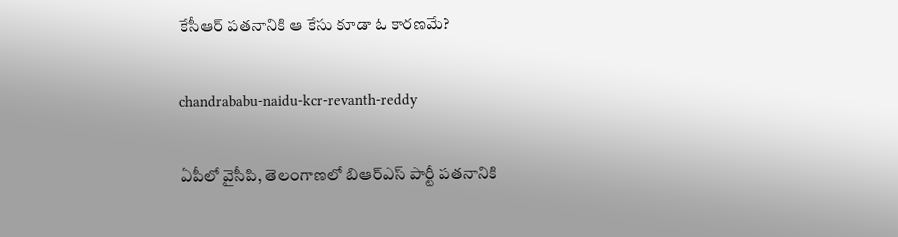కేసీఆర్‌ పతనానికి ఆ కేసు కూడా ఓ కారణమే?

chandrababu-naidu-kcr-revanth-reddy

ఏపీలో వైసీపి, తెలంగాణలో బిఆర్ఎస్ పార్టీ పతనానికి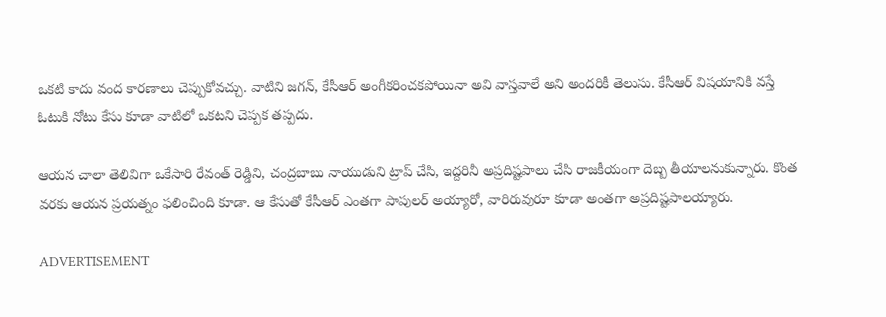ఒకటి కాదు వంద కారణాలు చెప్పుకోవచ్చు. వాటిని జగన్, కేసీఆర్‌ అంగీకరించకపోయినా అవి వాస్తవాలే అని అందరికీ తెలుసు. కేసీఆర్‌ విషయానికి వస్తే ఓటుకి నోటు కేసు కూడా వాటిలో ఒకటని చెప్పక తప్పదు.

ఆయన చాలా తెలివిగా ఒకేసారి రేవంత్‌ రెడ్డిని, చంద్రబాబు నాయుడుని ట్రాప్ చేసి, ఇద్దరినీ అప్రదిష్టపాలు చేసి రాజకీయంగా దెబ్బ తీయాలనుకున్నారు. కొంత వరకు ఆయన ప్రయత్నం ఫలించింది కూడా. ఆ కేసుతో కేసీఆర్‌ ఎంతగా పాపులర్ అయ్యారో, వారిరువురూ కూడా అంతగా అప్రదిష్టపాలయ్యారు.

ADVERTISEMENT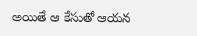అయితే ఆ కేసుతో ఆయన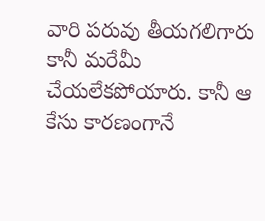వారి పరువు తీయగలిగారు కానీ మరేమీ చేయలేకపోయారు. కానీ ఆ కేసు కారణంగానే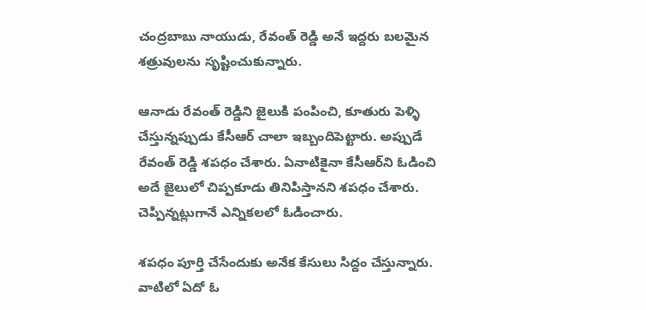చంద్రబాబు నాయుడు, రేవంత్‌ రెడ్డి అనే ఇద్దరు బలమైన శత్రువులను సృష్టించుకున్నారు.

ఆనాడు రేవంత్‌ రెడ్డిని జైలుకి పంపించి, కూతురు పెళ్ళి చేస్తున్నప్పుడు కేసీఆర్‌ చాలా ఇబ్బందిపెట్టారు. అప్పుడే రేవంత్‌ రెడ్డి శపధం చేశారు. ఏనాటికైనా కేసీఆర్‌ని ఓడించి అదే జైలులో చిప్పకూడు తినిపిస్తానని శపధం చేశారు. చెప్పిన్నట్లుగానే ఎన్నికలలో ఓడించారు.

శపధం పూర్తి చేసేందుకు అనేక కేసులు సిద్దం చేస్తున్నారు. వాటిలో ఏదో ఓ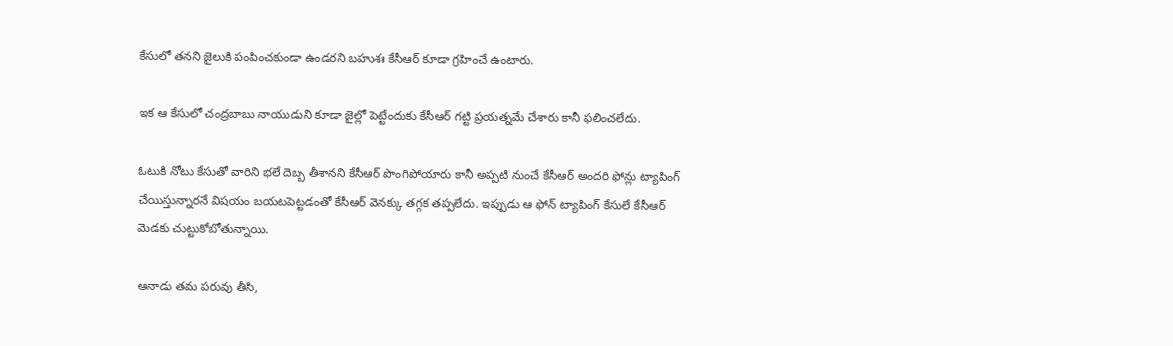కేసులో తనని జైలుకి పంపించకుండా ఉండరని బహుశః కేసీఆర్‌ కూడా గ్రహించే ఉంటారు.

ఇక ఆ కేసులో చంద్రబాబు నాయుడుని కూడా జైల్లో పెట్టేందుకు కేసీఆర్‌ గట్టి ప్రయత్నమే చేశారు కానీ ఫలించలేదు.

ఓటుకి నోటు కేసుతో వారిని భలే దెబ్బ తీశానని కేసీఆర్‌ పొంగిపోయారు కానీ అప్పటి నుంచే కేసీఆర్‌ అందరి ఫోన్లు ట్యాపింగ్‌ చేయిస్తున్నారనే విషయం బయటపెట్టడంతో కేసీఆర్ వెనక్కు తగ్గక తప్పలేదు. ఇప్పుడు ఆ ఫోన్ ట్యాపింగ్‌ కేసులే కేసీఆర్‌ మెడకు చుట్టుకోబోతున్నాయి.

ఆనాడు తమ పరువు తీసి,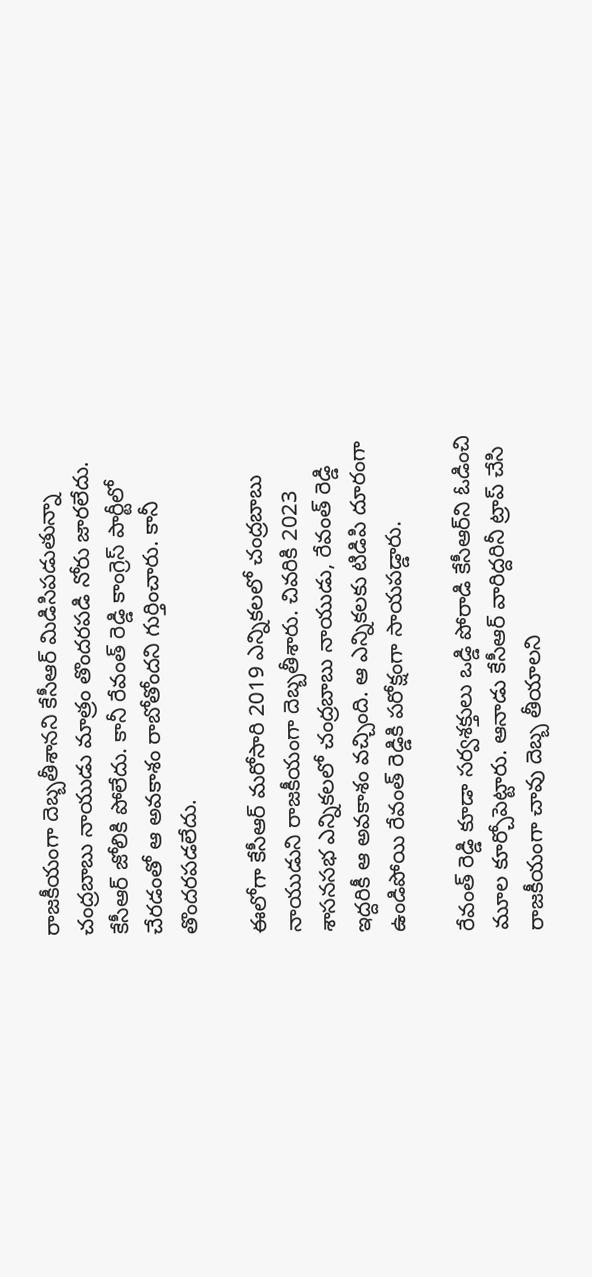రాజకీయంగా దెబ్బతీశానని కేసీఆర్‌ మిడిసిపడుతున్నా చంద్రబాబు నాయుడు మాత్రం తొందరపడి నోరు జారలేదు. కేసీఆర్‌ జోలికి పోలేదు. కానీ రేవంత్‌ రెడ్డి కాంగ్రెస్ పార్టీలో చేరడంతో ఆ అవకాశం రాబోతోందని గుర్తించారు. కానీ తొందరపడలేదు.

ఈలోగా కేసీఆర్‌ మరోసారి 2019 ఎన్నికలలో చంద్రబాబు నాయుడుని రాజకీయంగా దెబ్బతీశారు. చివరికి 2023 శాసనసభ ఎన్నికలలో చంద్రబాబు నాయుడు, రేవంత్‌ రెడ్డి ఇద్దరికీ ఆ అవకాశం వచ్చింది. ఆ ఎన్నికలకు టిడిపి దూరంగా ఉండిపోయి రేవంత్‌ రెడ్డికి పరోక్షంగా సాయపడ్డారు.

రేవంత్‌ రెడ్డి కూడా సర్వశక్తులు ఒడ్డి పోరాడి కేసీఆర్‌ని ఓడించి మూల కూర్చోపెట్టారు. ఆనాడు కేసీఆర్‌ వారిద్దరినీ ట్రాప్ చేసి రాజకీయంగా చావు దెబ్బ తీయాలని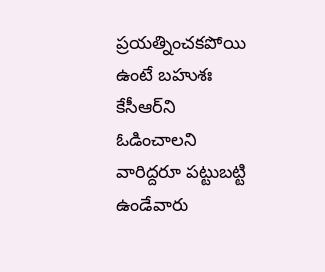ప్రయత్నించకపోయి ఉంటే బహుశః కేసీఆర్‌ని ఓడించాలని వారిద్దరూ పట్టుబట్టి ఉండేవారు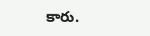కారు.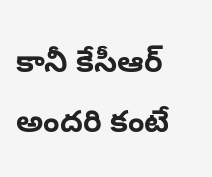కానీ కేసీఆర్‌ అందరి కంటే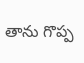తాను గొప్ప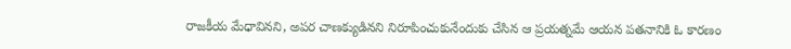రాజకీయ మేధావినని, అపర చాణక్యుడినని నిరూపించుకునేందుకు చేసిన ఆ ప్రయత్నమే ఆయన పతనానికి ఓ కారణం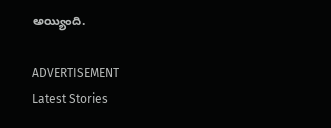అయ్యింది.

ADVERTISEMENT
Latest Stories